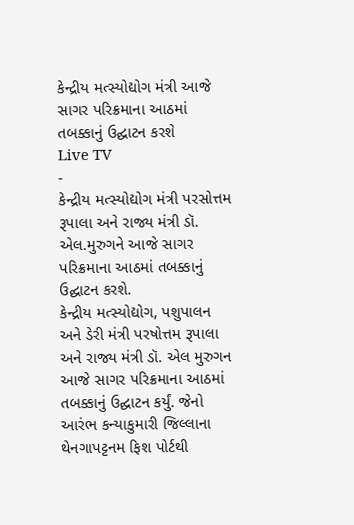કેન્દ્રીય મત્સ્યોદ્યોગ મંત્રી આજે સાગર પરિક્રમાના આઠમાં તબક્કાનું ઉદ્ઘાટન કરશે
Live TV
-
કેન્દ્રીય મત્સ્યોદ્યોગ મંત્રી પરસોત્તમ રૂપાલા અને રાજ્ય મંત્રી ડૉ. એલ.મુરુગને આજે સાગર પરિક્રમાના આઠમાં તબક્કાનું ઉદ્ઘાટન કરશે.
કેન્દ્રીય મત્સ્યોદ્યોગ, પશુપાલન અને ડેરી મંત્રી પરષોત્તમ રૂપાલા અને રાજ્ય મંત્રી ડૉ. એલ મુરુગન આજે સાગર પરિક્રમાના આઠમાં તબક્કાનું ઉદ્ઘાટન કર્યું. જેનો આરંભ કન્યાકુમારી જિલ્લાના થેનગાપટ્ટનમ ફિશ પોર્ટથી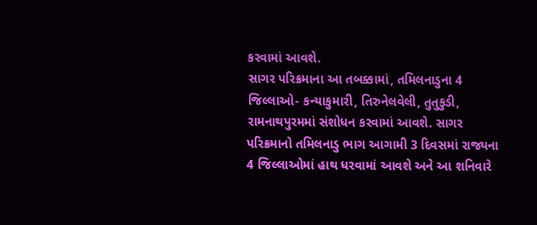કરવામાં આવશે.
સાગર પરિક્રમાના આ તબક્કામાં, તમિલનાડુના 4 જિલ્લાઓ- કન્યાકુમારી, તિરુનેલવેલી, તુતુકુડી, રામનાથપુરમમાં સંશોધન કરવામાં આવશે. સાગર પરિક્રમાનો તમિલનાડુ ભાગ આગામી 3 દિવસમાં રાજ્યના 4 જિલ્લાઓમાં હાથ ધરવામાં આવશે અને આ શનિવારે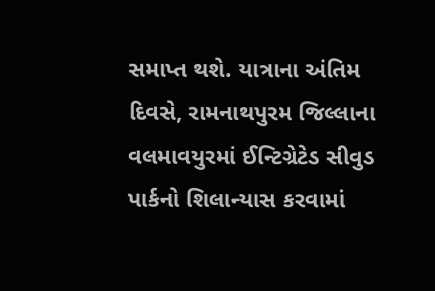સમાપ્ત થશે. યાત્રાના અંતિમ દિવસે, રામનાથપુરમ જિલ્લાના વલમાવયુરમાં ઈન્ટિગ્રેટેડ સીવુડ પાર્કનો શિલાન્યાસ કરવામાં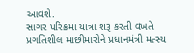આવશે.
સાગર પરિક્રમા યાત્રા શરૂ કરતી વખતે પ્રગતિશીલ માછીમારોને પ્રધાનમંત્રી મત્સ્ય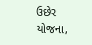ઉછેર યોજના,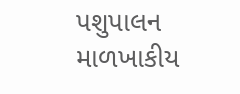પશુપાલન માળખાકીય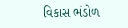વિકાસ ભંડોળ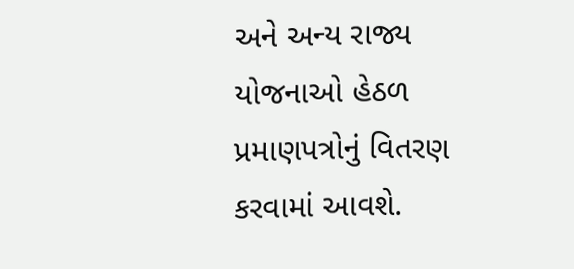અને અન્ય રાજ્ય યોજનાઓ હેઠળ પ્રમાણપત્રોનું વિતરણ કરવામાં આવશે.